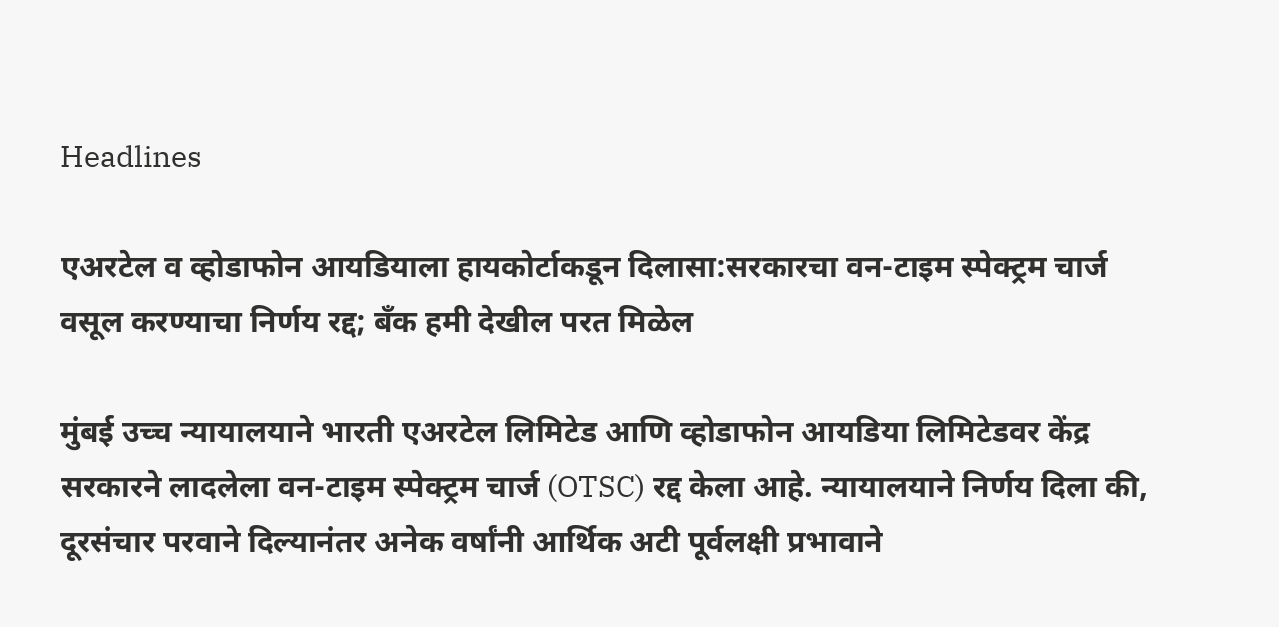Headlines

एअरटेल व व्होडाफोन आयडियाला हायकोर्टाकडून दिलासा:सरकारचा वन-टाइम स्पेक्ट्रम चार्ज वसूल करण्याचा निर्णय रद्द; बँक हमी देखील परत मिळेल

मुंबई उच्च न्यायालयाने भारती एअरटेल लिमिटेड आणि व्होडाफोन आयडिया लिमिटेडवर केंद्र सरकारने लादलेला वन-टाइम स्पेक्ट्रम चार्ज (OTSC) रद्द केला आहे. न्यायालयाने निर्णय दिला की, दूरसंचार परवाने दिल्यानंतर अनेक वर्षांनी आर्थिक अटी पूर्वलक्षी प्रभावाने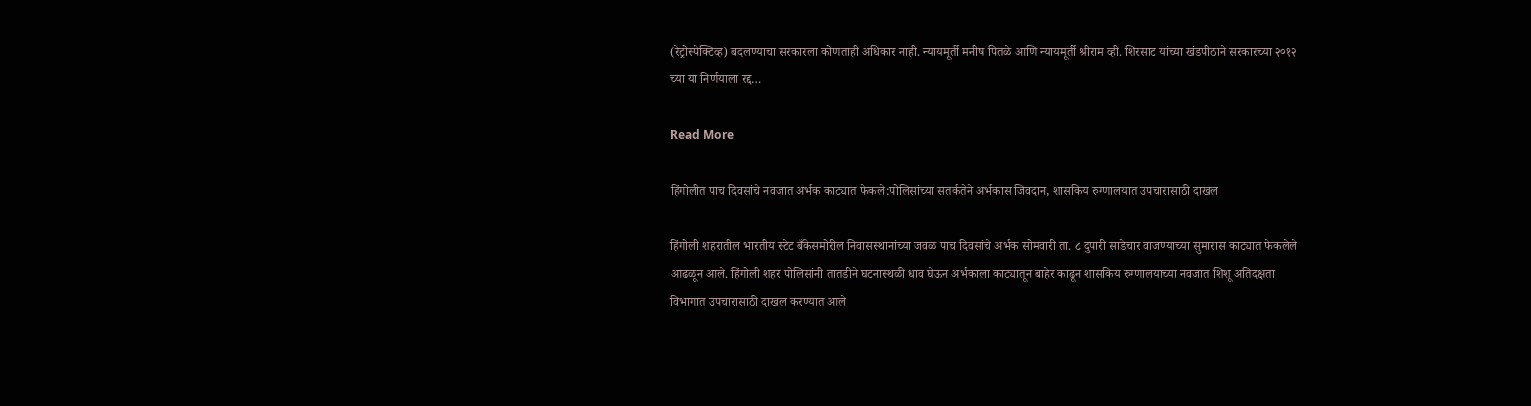(रेट्रोस्पेक्टिव्ह) बदलण्याचा सरकारला कोणताही अधिकार नाही. न्यायमूर्ती मनीष पितळे आणि न्यायमूर्ती श्रीराम व्ही. शिरसाट यांच्या खंडपीठाने सरकारच्या २०१२ च्या या निर्णयाला रद्द…

Read More

हिंगोलीत पाच दिवसांचे नवजात अर्भक काट्यात फेकले:पोलिसांच्या सतर्कतेने अर्भकास जिवदान, शासकिय रुग्णालयात उपचारासाठी दाखल

हिंगोली शहरातील भारतीय स्टेट बँकेसमोरील निवासस्थानांच्या जवळ पाच दिवसांचे अर्भक सोमवारी ता. ८ दुपारी साडेचार वाजण्याच्या सुमारास काट्यात फेकलेले आढळून आले. हिंगोली शहर पोलिसांनी तातडीने घटनास्थळी धाव घेऊन अर्भकाला काट्यातून बाहेर काढून शासकिय रुग्णालयाच्या नवजात शिशू अतिदक्षता विभागात उपचारासाठी दाखल करण्यात आले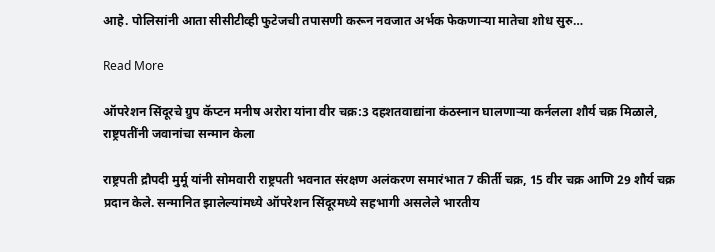आहे. पोलिसांनी आता सीसीटीव्ही फुटेजची तपासणी करून नवजात अर्भक फेकणाऱ्या मातेचा शोध सुरु…

Read More

ऑपरेशन सिंदूरचे ग्रुप कॅप्टन मनीष अरोरा यांना वीर चक्र:3 दहशतवाद्यांना कंठस्नान घालणाऱ्या कर्नलला शौर्य चक्र मिळाले, राष्ट्रपतींनी जवानांचा सन्मान केला

राष्ट्रपती द्रौपदी मुर्मू यांनी सोमवारी राष्ट्रपती भवनात संरक्षण अलंकरण समारंभात 7 कीर्ती चक्र, 15 वीर चक्र आणि 29 शौर्य चक्र प्रदान केले. सन्मानित झालेल्यांमध्ये ऑपरेशन सिंदूरमध्ये सहभागी असलेले भारतीय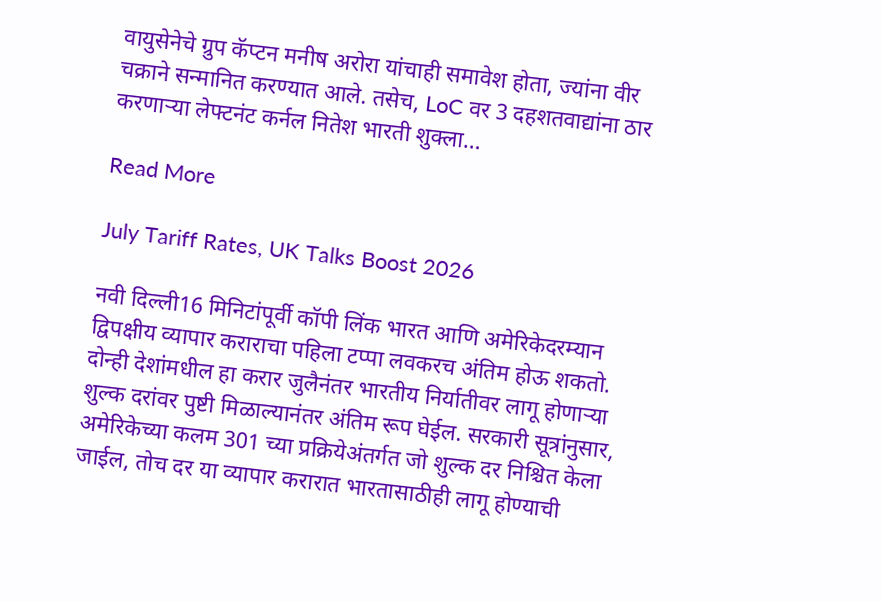वायुसेनेचे ग्रुप कॅप्टन मनीष अरोरा यांचाही समावेश होता, ज्यांना वीर चक्राने सन्मानित करण्यात आले. तसेच, LoC वर 3 दहशतवाद्यांना ठार करणाऱ्या लेफ्टनंट कर्नल नितेश भारती शुक्ला…

Read More

July Tariff Rates, UK Talks Boost 2026

नवी दिल्ली16 मिनिटांपूर्वी कॉपी लिंक भारत आणि अमेरिकेदरम्यान द्विपक्षीय व्यापार कराराचा पहिला टप्पा लवकरच अंतिम होऊ शकतो. दोन्ही देशांमधील हा करार जुलैनंतर भारतीय निर्यातीवर लागू होणाऱ्या शुल्क दरांवर पुष्टी मिळाल्यानंतर अंतिम रूप घेईल. सरकारी सूत्रांनुसार, अमेरिकेच्या कलम 301 च्या प्रक्रियेअंतर्गत जो शुल्क दर निश्चित केला जाईल, तोच दर या व्यापार करारात भारतासाठीही लागू होण्याची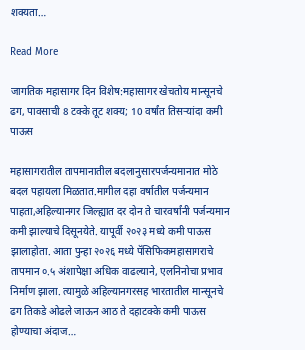शक्यता…

Read More

जागतिक महासागर दिन विशेष:महासागर खेचतोय मान्सूनचे ढग, पावसाची 8 टक्के तूट शक्य; 10 वर्षांत तिसऱ्यांदा कमी पाऊस

महासागरातील तापमानातील बदलानुसारपर्जन्यमानात मोठे बदल पहायला मिळतात.मागील दहा वर्षातील पर्जन्यमान पाहता,अहिल्यानगर जिल्ह्यात दर दोन ते चारवर्षांनी पर्जन्यमान कमी झाल्याचे दिसूनयेते. यापूर्वी २०२३ मध्ये कमी पाऊस झालाहोता. आता पुन्हा २०२६ मध्ये पॅसिफिकमहासागराचे तापमान ०.५ अंशापेक्षा अधिक वाढल्याने, एलनिनोचा प्रभाव निर्माण झाला. त्यामुळे अहिल्यानगरसह भारतातील मान्सूनचे ढग तिकडे ओढले जाऊन आठ ते दहाटक्के कमी पाऊस होण्याचा अंदाज…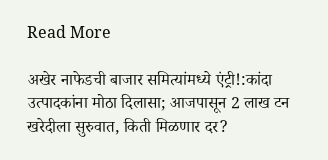Read More

अखेर नाफेडची बाजार समित्यांमध्ये एंट्री!:कांदा उत्पादकांना मोठा दिलासा; आजपासून 2 लाख टन खरेदीला सुरुवात, किती मिळणार दर?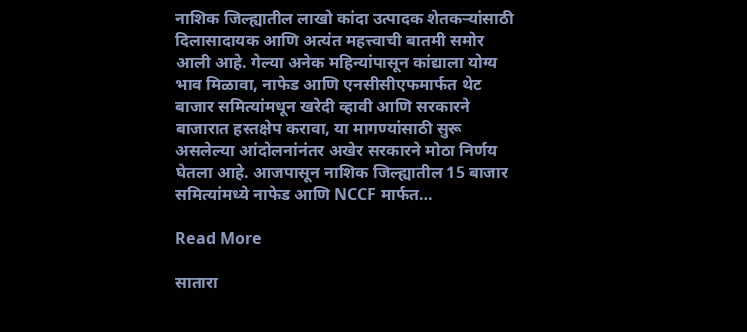नाशिक जिल्ह्यातील लाखो कांदा उत्पादक शेतकऱ्यांसाठी दिलासादायक आणि अत्यंत महत्त्वाची बातमी समोर आली आहे. गेल्या अनेक महिन्यांपासून कांद्याला योग्य भाव मिळावा, नाफेड आणि एनसीसीएफमार्फत थेट बाजार समित्यांमधून खरेदी व्हावी आणि सरकारने बाजारात हस्तक्षेप करावा, या मागण्यांसाठी सुरू असलेल्या आंदोलनांनंतर अखेर सरकारने मोठा निर्णय घेतला आहे. आजपासून नाशिक जिल्ह्यातील 15 बाजार समित्यांमध्ये नाफेड आणि NCCF मार्फत…

Read More

सातारा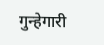गुन्हेगारी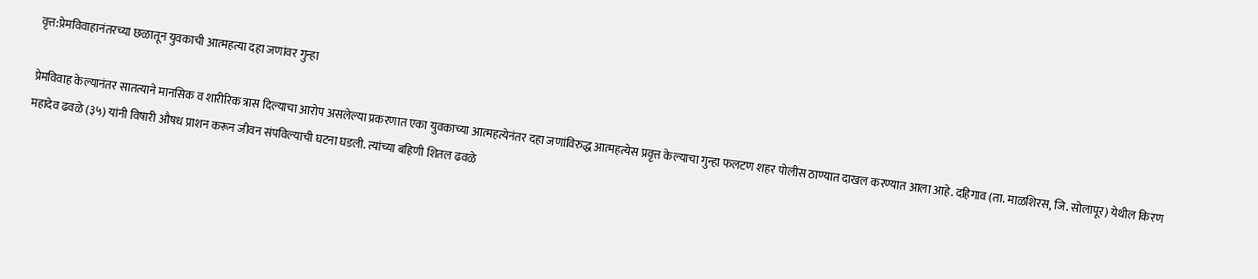वृत्त:प्रेमविवाहानंतरच्या छळातून युवकाची आत्महत्या दहा जणांवर गुन्हा

प्रेमविवाह केल्यानंतर सातत्याने मानसिक व शारीरिक त्रास दिल्याचा आरोप असलेल्या प्रकरणात एका युवकाच्या आत्महत्येनंतर दहा जणांविरुद्ध आत्महत्येस प्रवृत्त केल्याचा गुन्हा फलटण शहर पोलीस ठाण्यात दाखल करण्यात आला आहे. दहिगाव (ता. माळशिरस, जि. सोलापूर) येथील किरण महादेव ढवळे (३५) यांनी विषारी औषध प्राशन करून जीवन संपविल्याची घटना घडली. त्यांच्या बहिणी शितल ढवळे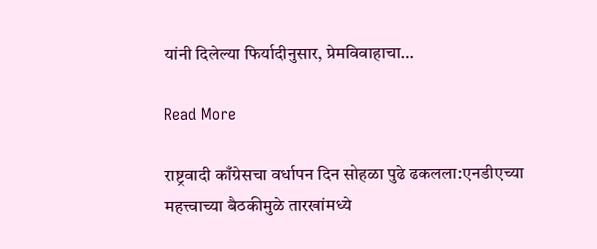यांनी दिलेल्या फिर्यादीनुसार, प्रेमविवाहाचा…

Read More

राष्ट्रवादी काँग्रेसचा वर्धापन दिन सोहळा पुढे ढकलला:एनडीएच्या महत्त्वाच्या बैठकीमुळे तारखांमध्ये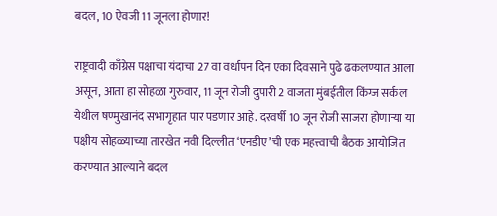बदल, 10 ऐवजी 11 जूनला होणार!

राष्ट्रवादी काँग्रेस पक्षाचा यंदाचा 27 वा वर्धापन दिन एका दिवसाने पुढे ढकलण्यात आला असून, आता हा सोहळा गुरुवार, 11 जून रोजी दुपारी 2 वाजता मुंबईतील किंग्ज सर्कल येथील षण्मुखानंद सभागृहात पार पडणार आहे. दरवर्षी 10 जून रोजी साजरा होणाऱ्या या पक्षीय सोहळ्याच्या तारखेत नवी दिल्लीत ‘एनडीए’ची एक महत्त्वाची बैठक आयोजित करण्यात आल्याने बदल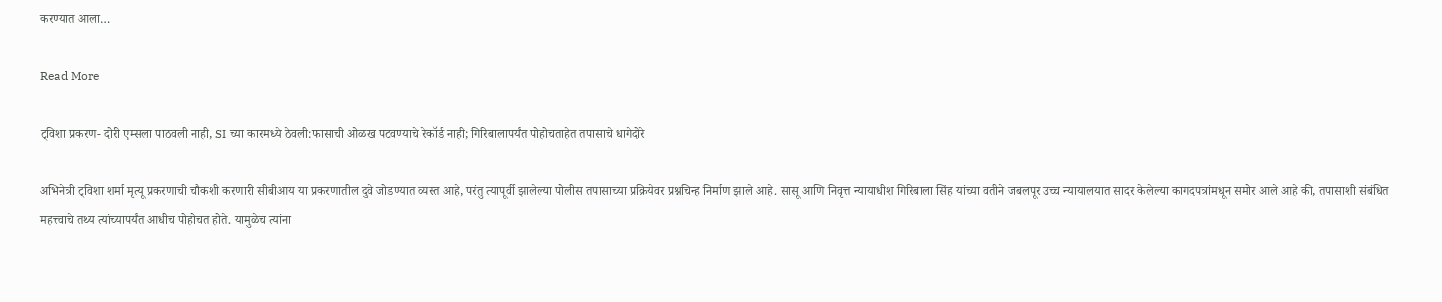करण्यात आला…

Read More

ट्विशा प्रकरण- दोरी एम्सला पाठवली नाही, SI च्या कारमध्ये ठेवली:फासाची ओळख पटवण्याचे रेकॉर्ड नाही; गिरिबालापर्यंत पोहोचताहेत तपासाचे धागेदोरे

अभिनेत्री ट्विशा शर्मा मृत्यू प्रकरणाची चौकशी करणारी सीबीआय या प्रकरणातील दुवे जोडण्यात व्यस्त आहे, परंतु त्यापूर्वी झालेल्या पोलीस तपासाच्या प्रक्रियेवर प्रश्नचिन्ह निर्माण झाले आहे. सासू आणि निवृत्त न्यायाधीश गिरिबाला सिंह यांच्या वतीने जबलपूर उच्च न्यायालयात सादर केलेल्या कागदपत्रांमधून समोर आले आहे की, तपासाशी संबंधित महत्त्वाचे तथ्य त्यांच्यापर्यंत आधीच पोहोचत होते. यामुळेच त्यांना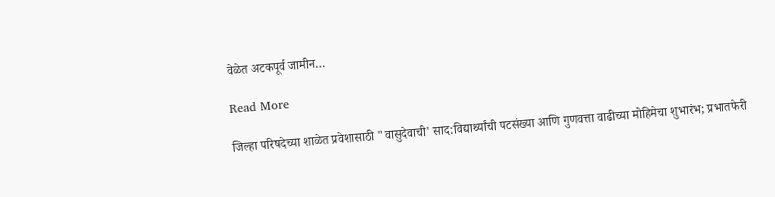वेळेत अटकपूर्व जामीन…

Read More

जिल्हा परिषदेच्या शाळेत प्रवेशासाठी "वासुदेवाची' साद:विद्यार्थ्यांची पटसंख्या आणि गुणवत्ता वाढीच्या मोहिमेचा शुभारंभ; प्रभातफेरी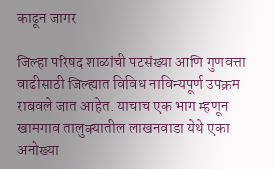काढून जागर

जिल्हा परिषद शाळांची पटसंख्या आणि गुणवत्ता वाढीसाठी जिल्ह्यात विविध नाविन्यपूर्ण उपक्रम राबवले जात आहेत. याचाच एक भाग म्हणून खामगाव तालुक्यातील लाखनवाडा येथे एका अनोख्या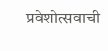प्रवेशोत्सवाची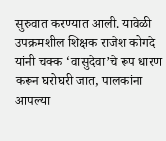सुरुवात करण्यात आली. यावेळी उपक्रमशील शिक्षक राजेश कोगदे यांनी चक्क ‘वासुदेवा’चे रूप धारण करून घरोघरी जात, पालकांना आपल्या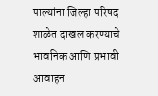पाल्यांना जिल्हा परिषद शाळेत दाखल करण्याचे भावनिक आणि प्रभावी आवाहन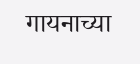गायनाच्या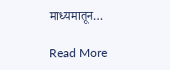माध्यमातून…

Read More